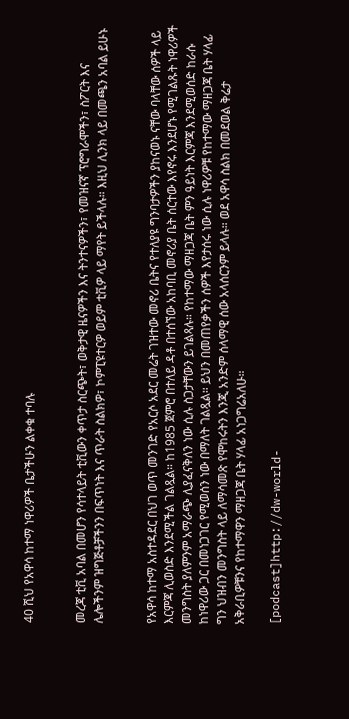40 ሺህ የአዋሳ ከተማ ነዋሪዎች ቤታችሁን ልቀቁ ተባሉ


መረጃ ቲቪ አባል በመሆን የሳተላይት ቲቪውን ቀጥታ ስርጭት፣ ወቅታዊ ዜናዎችን እና ትንተናዎችን፣ የመዝናኛ ፕሮግራሞችን፣ ስፖርት እና ሌሎችንም ዝግጅቶቻችንን በፍጥነት እና ጥራት ስልክዎ፣ ኮምፒዩተርዎ ወይም ቲቪዎ ላይ ማየት ይችላሉ። እዚህ ሊንክ ላይ በመጫን አባል ይሁኑ


የአዋሳ ከተማ አስተዳደር በህገ ወጥ መንገድ የአርሶ አደር መሬት ገዝተው መኖሪ ቤትና የተለያዩ ግንባታዎችን ያከናወኑ ናቸው ባላቸው ሰዎች ላይ እርምጃ ሊወስድ እንደሚችል ገልጿል። ከ1985 ጀምሮ በተለይ ዳቶ በተሰኘው አከባቢ መኖሪያ ቤት ሰርተው እየኖሩ እንደሆኑ የሚገልጹት ነዋሪዎች መንግስት ያለምንም አማራጭ ሊያፈናቅለን ነው ሲሉ ስጋታቸውን ይገልጻሉ። የከተማው ማዘጋጃ ቤት ምን ዓይነት እርምጃ እንደሚወሰድ ከራሱ ከነዋሪው ጋር በመነጋገር የሚወሰን ነው በማለት ገልጿል። ይህን በመጠየቃችን ሰዎች እየታሰሩ ነው ሲሉ ነዋሪዎቹ የከተማው ማዘጋጃ ቤት ሃላፊ ግን ህዝብን መንግስት ላይ ለማሳመጽ የሞከሩትን እንጂ አንድም ሰላማዊ ሰው አላሰርንም ይላሉ። ወደ አዋሳ ስልክ በመደወል ቅሬታ አቅራቢዎቹንና የከተማዋን ማዘጋጃ ቤት ሃላፊ አነጋግሬአለሁ።

[podcast]http://dw-world-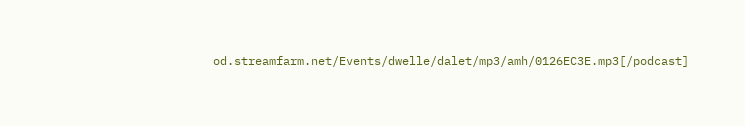od.streamfarm.net/Events/dwelle/dalet/mp3/amh/0126EC3E.mp3[/podcast]